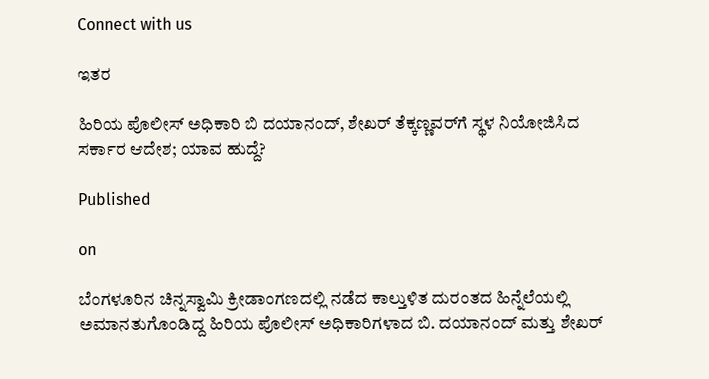Connect with us

ಇತರ

ಹಿರಿಯ ಪೊಲೀಸ್‌ ಅಧಿಕಾರಿ ಬಿ ದಯಾನಂದ್, ಶೇಖರ್‌ ತೆಕ್ಕಣ್ಣವರ್‌ಗೆ ಸ್ಥಳ ನಿಯೋಜಿಸಿದ ಸರ್ಕಾರ ಆದೇಶ; ಯಾವ ಹುದ್ದೆ?

Published

on

ಬೆಂಗಳೂರಿನ ಚಿನ್ನಸ್ವಾಮಿ ಕ್ರೀಡಾಂಗಣದಲ್ಲಿ ನಡೆದ ಕಾಲ್ತುಳಿತ ದುರಂತದ ಹಿನ್ನೆಲೆಯಲ್ಲಿ ಅಮಾನತುಗೊಂಡಿದ್ದ ಹಿರಿಯ ಪೊಲೀಸ್ ಅಧಿಕಾರಿಗಳಾದ ಬಿ. ದಯಾನಂದ್ ಮತ್ತು ಶೇಖರ್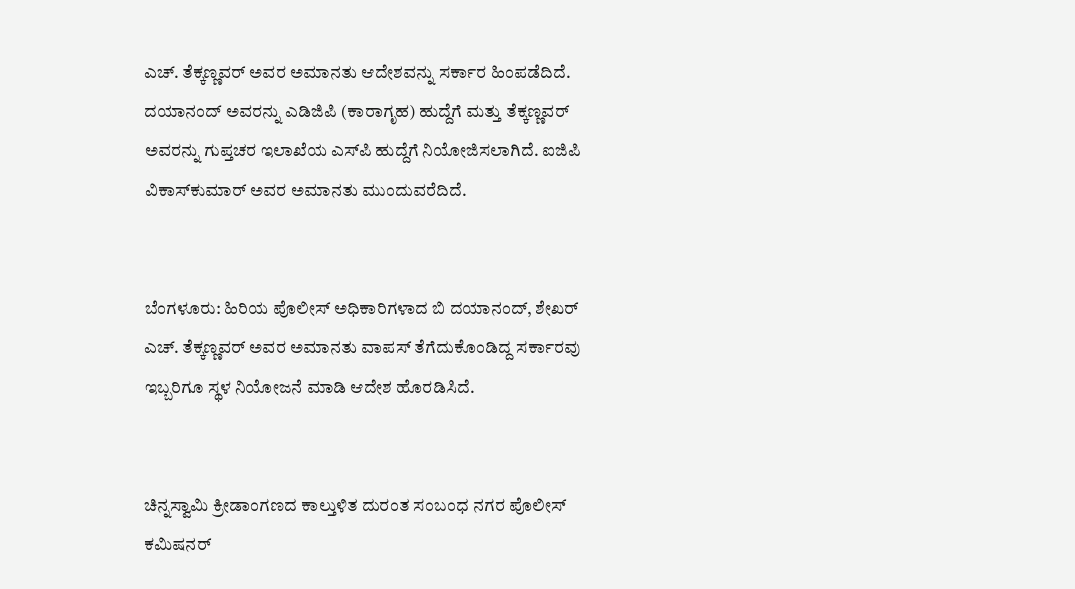ಎಚ್. ತೆಕ್ಕಣ್ಣವರ್ ಅವರ ಅಮಾನತು ಆದೇಶವನ್ನು ಸರ್ಕಾರ ಹಿಂಪಡೆದಿದೆ. ದಯಾನಂದ್ ಅವರನ್ನು ಎಡಿಜಿಪಿ (ಕಾರಾಗೃಹ) ಹುದ್ದೆಗೆ ಮತ್ತು ತೆಕ್ಕಣ್ಣವರ್ ಅವರನ್ನು ಗುಪ್ತಚರ ಇಲಾಖೆಯ ಎಸ್‌ಪಿ ಹುದ್ದೆಗೆ ನಿಯೋಜಿಸಲಾಗಿದೆ. ಐಜಿಪಿ ವಿಕಾಸ್‌ಕುಮಾರ್ ಅವರ ಅಮಾನತು ಮುಂದುವರೆದಿದೆ.


ಬೆಂಗಳೂರು: ಹಿರಿಯ ಪೊಲೀಸ್‌ ಅಧಿಕಾರಿಗಳಾದ ಬಿ ದಯಾನಂದ್, ಶೇಖರ್‌ ಎಚ್‌. ತೆಕ್ಕಣ್ಣವರ್‌ ಅವರ ಅಮಾನತು ವಾಪಸ್‌ ತೆಗೆದುಕೊಂಡಿದ್ದ ಸರ್ಕಾರವು ಇಬ್ಬರಿಗೂ ಸ್ಥಳ ನಿಯೋಜನೆ ಮಾಡಿ ಆದೇಶ ಹೊರಡಿಸಿದೆ.


ಚಿನ್ನಸ್ವಾಮಿ ಕ್ರೀಡಾಂಗಣದ ಕಾಲ್ತುಳಿತ ದುರಂತ ಸಂಬಂಧ ನಗರ ಪೊಲೀಸ್‌ ಕಮಿಷನರ್‌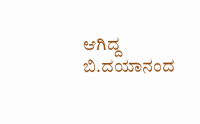ಆಗಿದ್ದ ಬಿ.ದಯಾನಂದ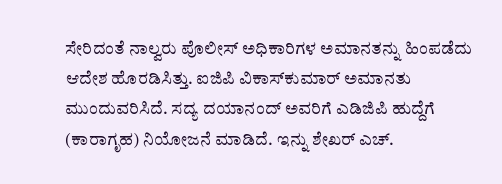ಸೇರಿದಂತೆ ನಾಲ್ವರು ಪೊಲೀಸ್‌ ಅಧಿಕಾರಿಗಳ ಅಮಾನತನ್ನು ಹಿಂಪಡೆದು ಆದೇಶ ಹೊರಡಿಸಿತ್ತು. ಐಜಿಪಿ ವಿಕಾಸ್‌ಕುಮಾರ್‌ ಅಮಾನತು ಮುಂದುವರಿಸಿದೆ. ಸದ್ಯ ದಯಾನಂದ್ ಅವರಿಗೆ ಎಡಿಜಿಪಿ ಹುದ್ದೆಗೆ (ಕಾರಾಗೃಹ) ನಿಯೋಜನೆ ಮಾಡಿದೆ. ಇನ್ನು ಶೇಖರ್‌ ಎಚ್‌.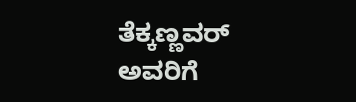ತೆಕ್ಕಣ್ಣವರ್‌ ಅವರಿಗೆ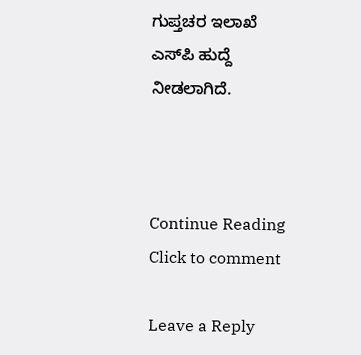ಗುಪ್ತಚರ ಇಲಾಖೆ ಎಸ್‌ಪಿ ಹುದ್ದೆ ನೀಡಲಾಗಿದೆ.



Continue Reading
Click to comment

Leave a Reply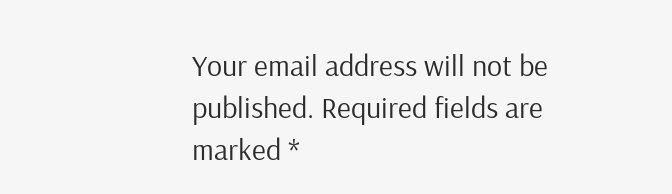Your email address will not be published. Required fields are marked *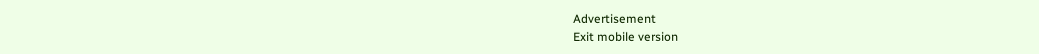Advertisement
Exit mobile version